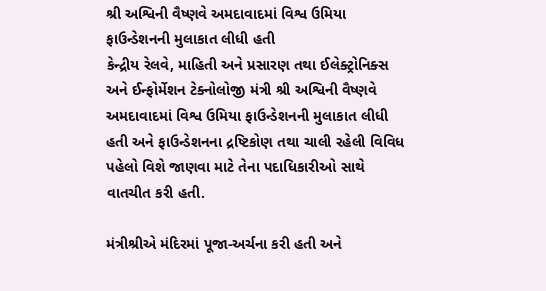શ્રી અશ્વિની વૈષ્ણવે અમદાવાદમાં વિશ્વ ઉમિયા ફાઉન્ડેશનની મુલાકાત લીધી હતી
કેન્દ્રીય રેલવે, માહિતી અને પ્રસારણ તથા ઈલેક્ટ્રોનિક્સ અને ઈન્ફોર્મેશન ટેક્નોલોજી મંત્રી શ્રી અશ્વિની વૈષ્ણવે અમદાવાદમાં વિશ્વ ઉમિયા ફાઉન્ડેશનની મુલાકાત લીધી હતી અને ફાઉન્ડેશનના દ્રષ્ટિકોણ તથા ચાલી રહેલી વિવિધ પહેલો વિશે જાણવા માટે તેના પદાધિકારીઓ સાથે વાતચીત કરી હતી.

મંત્રીશ્રીએ મંદિરમાં પૂજા-અર્ચના કરી હતી અને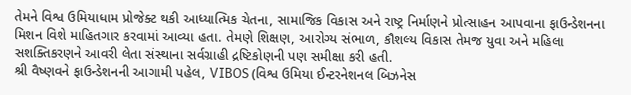તેમને વિશ્વ ઉમિયાધામ પ્રોજેક્ટ થકી આધ્યાત્મિક ચેતના, સામાજિક વિકાસ અને રાષ્ટ્ર નિર્માણને પ્રોત્સાહન આપવાના ફાઉન્ડેશનના મિશન વિશે માહિતગાર કરવામાં આવ્યા હતા. તેમણે શિક્ષણ, આરોગ્ય સંભાળ, કૌશલ્ય વિકાસ તેમજ યુવા અને મહિલા સશક્તિકરણને આવરી લેતા સંસ્થાના સર્વગ્રાહી દ્રષ્ટિકોણની પણ સમીક્ષા કરી હતી.
શ્રી વૈષ્ણવને ફાઉન્ડેશનની આગામી પહેલ, VIBOS (વિશ્વ ઉમિયા ઈન્ટરનેશનલ બિઝનેસ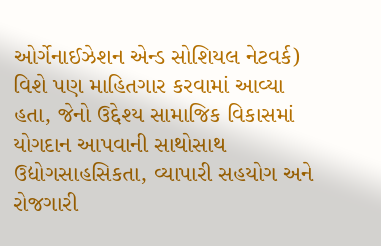ઓર્ગેનાઈઝેશન એન્ડ સોશિયલ નેટવર્ક) વિશે પણ માહિતગાર કરવામાં આવ્યા હતા, જેનો ઉદ્દેશ્ય સામાજિક વિકાસમાં યોગદાન આપવાની સાથોસાથ ઉદ્યોગસાહસિકતા, વ્યાપારી સહયોગ અને રોજગારી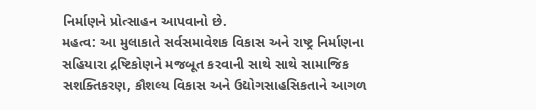નિર્માણને પ્રોત્સાહન આપવાનો છે.
મહત્વ: આ મુલાકાતે સર્વસમાવેશક વિકાસ અને રાષ્ટ્ર નિર્માણના સહિયારા દ્રષ્ટિકોણને મજબૂત કરવાની સાથે સાથે સામાજિક સશક્તિકરણ, કૌશલ્ય વિકાસ અને ઉદ્યોગસાહસિકતાને આગળ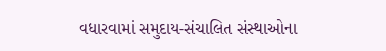વધારવામાં સમુદાય-સંચાલિત સંસ્થાઓના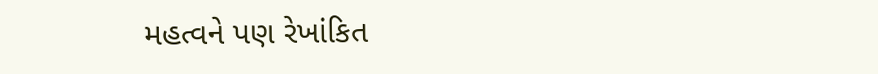મહત્વને પણ રેખાંકિત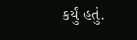કર્યું હતું.